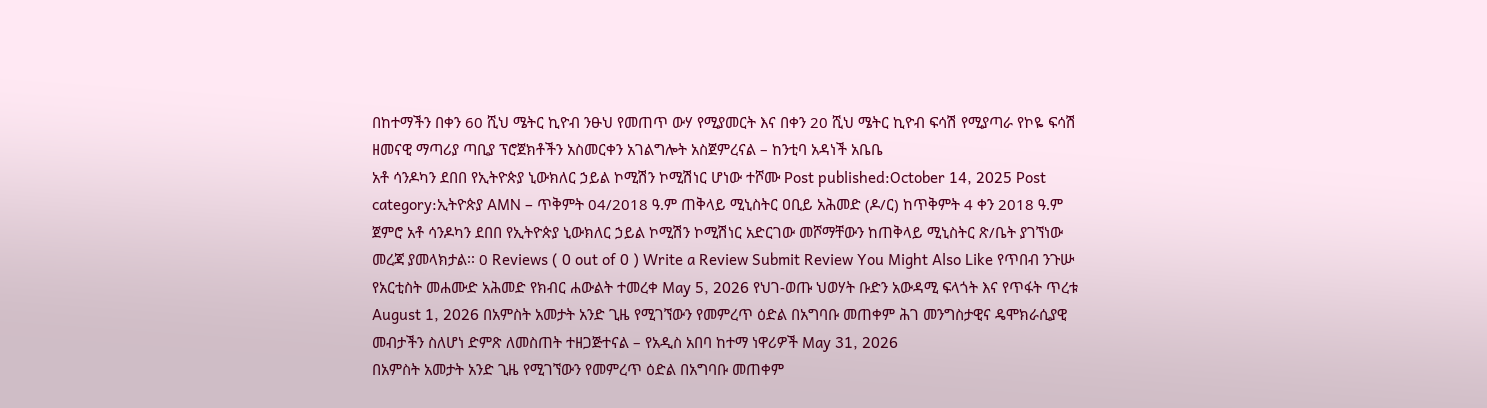በከተማችን በቀን 60 ሺህ ሜትር ኪዮብ ንፁህ የመጠጥ ውሃ የሚያመርት እና በቀን 20 ሺህ ሜትር ኪዮብ ፍሳሽ የሚያጣራ የኮዬ ፍሳሽ ዘመናዊ ማጣሪያ ጣቢያ ፕሮጀክቶችን አስመርቀን አገልግሎት አስጀምረናል – ከንቲባ አዳነች አቤቤ
አቶ ሳንዶካን ደበበ የኢትዮጵያ ኒውክለር ኃይል ኮሚሽን ኮሚሽነር ሆነው ተሾሙ Post published:October 14, 2025 Post category:ኢትዮጵያ AMN – ጥቅምት 04/2018 ዓ.ም ጠቅላይ ሚኒስትር ዐቢይ አሕመድ (ዶ/ር) ከጥቅምት 4 ቀን 2018 ዓ.ም ጀምሮ አቶ ሳንዶካን ደበበ የኢትዮጵያ ኒውክለር ኃይል ኮሚሽን ኮሚሽነር አድርገው መሾማቸውን ከጠቅላይ ሚኒስትር ጽ/ቤት ያገኘነው መረጃ ያመላክታል፡፡ 0 Reviews ( 0 out of 0 ) Write a Review Submit Review You Might Also Like የጥበብ ንጉሡ የአርቲስት መሐሙድ አሕመድ የክብር ሐውልት ተመረቀ May 5, 2026 የህገ-ወጡ ህወሃት ቡድን አውዳሚ ፍላጎት እና የጥፋት ጥረቱ August 1, 2026 በአምስት አመታት አንድ ጊዜ የሚገኘውን የመምረጥ ዕድል በአግባቡ መጠቀም ሕገ መንግስታዊና ዴሞክራሲያዊ መብታችን ስለሆነ ድምጽ ለመስጠት ተዘጋጅተናል – የአዲስ አበባ ከተማ ነዋሪዎች May 31, 2026
በአምስት አመታት አንድ ጊዜ የሚገኘውን የመምረጥ ዕድል በአግባቡ መጠቀም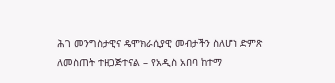ሕገ መንግስታዊና ዴሞክራሲያዊ መብታችን ስለሆነ ድምጽ ለመስጠት ተዘጋጅተናል – የአዲስ አበባ ከተማ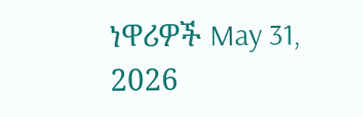ነዋሪዎች May 31, 2026